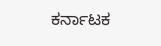ಕರ್ನಾಟಕ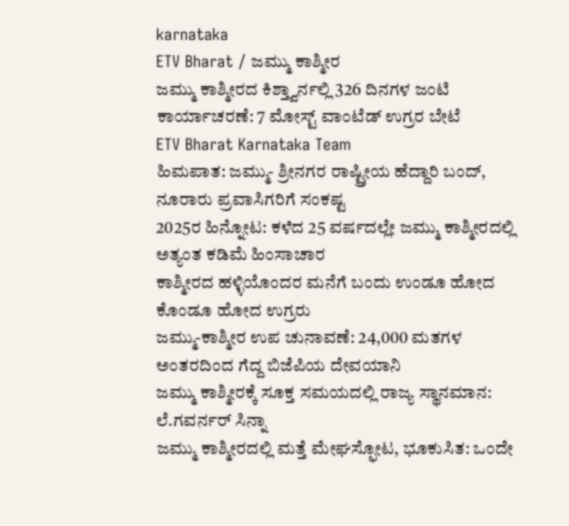karnataka
ETV Bharat / ಜಮ್ಮು ಕಾಶ್ಮೀರ
ಜಮ್ಮು ಕಾಶ್ಮೀರದ ಕಿಶ್ತ್ವಾರ್ನಲ್ಲಿ 326 ದಿನಗಳ ಜಂಟಿ ಕಾರ್ಯಾಚರಣೆ: 7 ಮೋಸ್ಟ್ ವಾಂಟೆಡ್ ಉಗ್ರರ ಬೇಟೆ
ETV Bharat Karnataka Team
ಹಿಮಪಾತ: ಜಮ್ಮು- ಶ್ರೀನಗರ ರಾಷ್ಟ್ರೀಯ ಹೆದ್ದಾರಿ ಬಂದ್, ನೂರಾರು ಪ್ರವಾಸಿಗರಿಗೆ ಸಂಕಷ್ಟ
2025ರ ಹಿನ್ನೋಟ: ಕಳೆದ 25 ವರ್ಷದಲ್ಲೇ ಜಮ್ಮು ಕಾಶ್ಮೀರದಲ್ಲಿ ಅತ್ಯಂತ ಕಡಿಮೆ ಹಿಂಸಾಚಾರ
ಕಾಶ್ಮೀರದ ಹಳ್ಳಿಯೊಂದರ ಮನೆಗೆ ಬಂದು ಉಂಡೂ ಹೋದ ಕೊಂಡೂ ಹೋದ ಉಗ್ರರು
ಜಮ್ಮು-ಕಾಶ್ಮೀರ ಉಪ ಚುನಾವಣೆ: 24,000 ಮತಗಳ ಅಂತರದಿಂದ ಗೆದ್ದ ಬಿಜೆಪಿಯ ದೇವಯಾನಿ
ಜಮ್ಮು ಕಾಶ್ಮೀರಕ್ಕೆ ಸೂಕ್ತ ಸಮಯದಲ್ಲಿ ರಾಜ್ಯ ಸ್ಥಾನಮಾನ: ಲೆ.ಗವರ್ನರ್ ಸಿನ್ನಾ
ಜಮ್ಮು ಕಾಶ್ಮೀರದಲ್ಲಿ ಮತ್ತೆ ಮೇಘಸ್ಫೋಟ, ಭೂಕುಸಿತ: ಒಂದೇ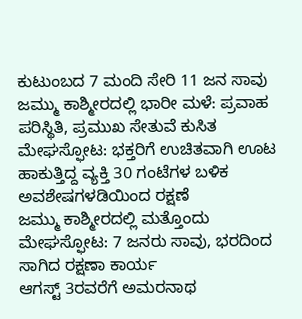ಕುಟುಂಬದ 7 ಮಂದಿ ಸೇರಿ 11 ಜನ ಸಾವು
ಜಮ್ಮು ಕಾಶ್ಮೀರದಲ್ಲಿ ಭಾರೀ ಮಳೆ: ಪ್ರವಾಹ ಪರಿಸ್ಥಿತಿ, ಪ್ರಮುಖ ಸೇತುವೆ ಕುಸಿತ
ಮೇಘಸ್ಫೋಟ: ಭಕ್ತರಿಗೆ ಉಚಿತವಾಗಿ ಊಟ ಹಾಕುತ್ತಿದ್ದ ವ್ಯಕ್ತಿ 30 ಗಂಟೆಗಳ ಬಳಿಕ ಅವಶೇಷಗಳಡಿಯಿಂದ ರಕ್ಷಣೆ
ಜಮ್ಮು ಕಾಶ್ಮೀರದಲ್ಲಿ ಮತ್ತೊಂದು ಮೇಘಸ್ಫೋಟ: 7 ಜನರು ಸಾವು, ಭರದಿಂದ ಸಾಗಿದ ರಕ್ಷಣಾ ಕಾರ್ಯ
ಆಗಸ್ಟ್ 3ರವರೆಗೆ ಅಮರನಾಥ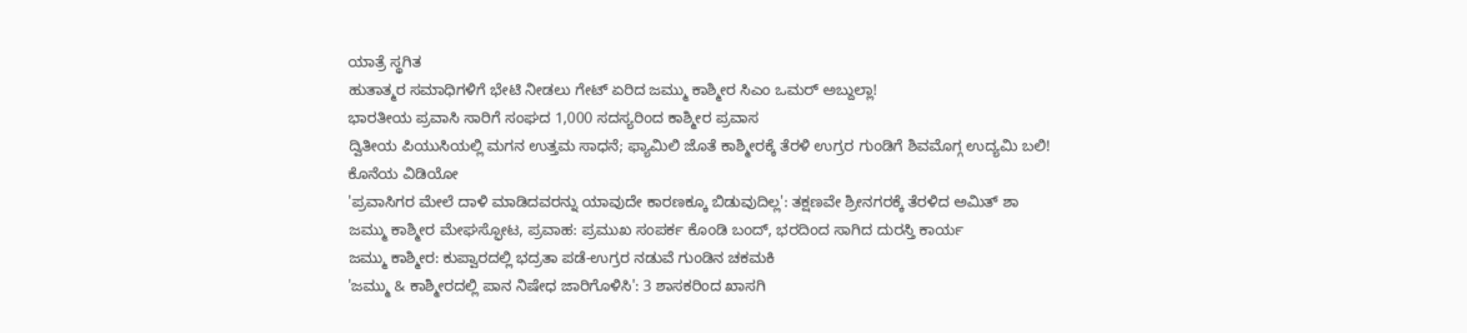ಯಾತ್ರೆ ಸ್ಥಗಿತ
ಹುತಾತ್ಮರ ಸಮಾಧಿಗಳಿಗೆ ಭೇಟಿ ನೀಡಲು ಗೇಟ್ ಏರಿದ ಜಮ್ಮು ಕಾಶ್ಮೀರ ಸಿಎಂ ಒಮರ್ ಅಬ್ದುಲ್ಲಾ!
ಭಾರತೀಯ ಪ್ರವಾಸಿ ಸಾರಿಗೆ ಸಂಘದ 1,000 ಸದಸ್ಯರಿಂದ ಕಾಶ್ಮೀರ ಪ್ರವಾಸ
ದ್ವಿತೀಯ ಪಿಯುಸಿಯಲ್ಲಿ ಮಗನ ಉತ್ತಮ ಸಾಧನೆ; ಫ್ಯಾಮಿಲಿ ಜೊತೆ ಕಾಶ್ಮೀರಕ್ಕೆ ತೆರಳಿ ಉಗ್ರರ ಗುಂಡಿಗೆ ಶಿವಮೊಗ್ಗ ಉದ್ಯಮಿ ಬಲಿ! ಕೊನೆಯ ವಿಡಿಯೋ
'ಪ್ರವಾಸಿಗರ ಮೇಲೆ ದಾಳಿ ಮಾಡಿದವರನ್ನು ಯಾವುದೇ ಕಾರಣಕ್ಕೂ ಬಿಡುವುದಿಲ್ಲ': ತಕ್ಷಣವೇ ಶ್ರೀನಗರಕ್ಕೆ ತೆರಳಿದ ಅಮಿತ್ ಶಾ
ಜಮ್ಮು ಕಾಶ್ಮೀರ ಮೇಘಸ್ಫೋಟ, ಪ್ರವಾಹ: ಪ್ರಮುಖ ಸಂಪರ್ಕ ಕೊಂಡಿ ಬಂದ್, ಭರದಿಂದ ಸಾಗಿದ ದುರಸ್ತಿ ಕಾರ್ಯ
ಜಮ್ಮು ಕಾಶ್ಮೀರ: ಕುಪ್ವಾರದಲ್ಲಿ ಭದ್ರತಾ ಪಡೆ-ಉಗ್ರರ ನಡುವೆ ಗುಂಡಿನ ಚಕಮಕಿ
'ಜಮ್ಮು & ಕಾಶ್ಮೀರದಲ್ಲಿ ಪಾನ ನಿಷೇಧ ಜಾರಿಗೊಳಿಸಿ': 3 ಶಾಸಕರಿಂದ ಖಾಸಗಿ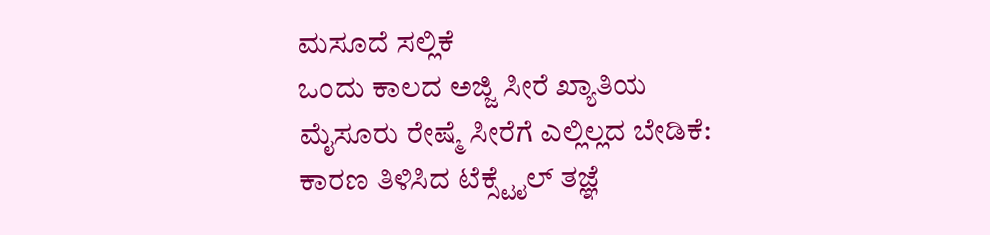ಮಸೂದೆ ಸಲ್ಲಿಕೆ
ಒಂದು ಕಾಲದ ಅಜ್ಜಿ ಸೀರೆ ಖ್ಯಾತಿಯ ಮೈಸೂರು ರೇಷ್ಮೆ ಸೀರೆಗೆ ಎಲ್ಲಿಲ್ಲದ ಬೇಡಿಕೆ: ಕಾರಣ ತಿಳಿಸಿದ ಟೆಕ್ಸ್ಟೈಲ್ ತಜ್ಞೆ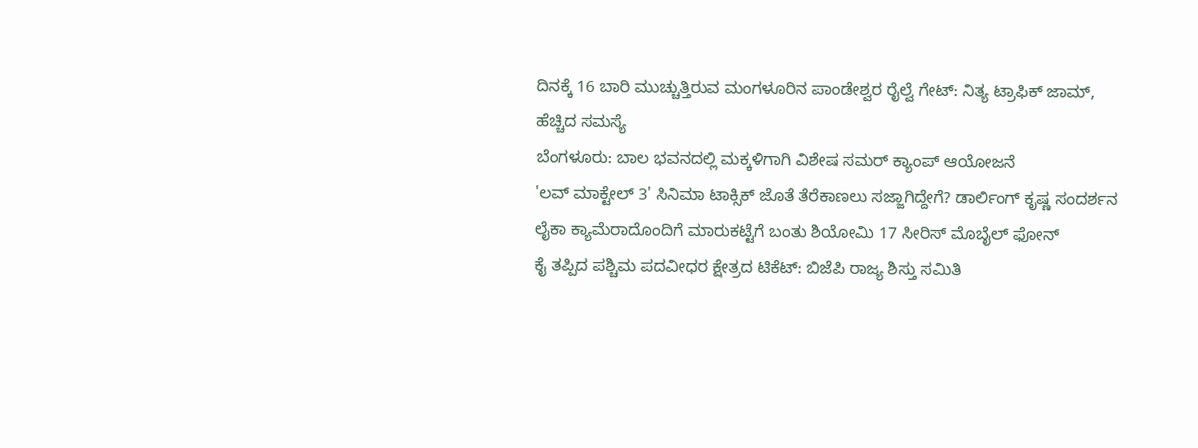ದಿನಕ್ಕೆ 16 ಬಾರಿ ಮುಚ್ಚುತ್ತಿರುವ ಮಂಗಳೂರಿನ ಪಾಂಡೇಶ್ವರ ರೈಲ್ವೆ ಗೇಟ್: ನಿತ್ಯ ಟ್ರಾಫಿಕ್ ಜಾಮ್, ಹೆಚ್ಚಿದ ಸಮಸ್ಯೆ
ಬೆಂಗಳೂರು: ಬಾಲ ಭವನದಲ್ಲಿ ಮಕ್ಕಳಿಗಾಗಿ ವಿಶೇಷ ಸಮರ್ ಕ್ಯಾಂಪ್ ಆಯೋಜನೆ
'ಲವ್ ಮಾಕ್ಟೇಲ್ 3' ಸಿನಿಮಾ ಟಾಕ್ಸಿಕ್ ಜೊತೆ ತೆರೆಕಾಣಲು ಸಜ್ಜಾಗಿದ್ದೇಗೆ? ಡಾರ್ಲಿಂಗ್ ಕೃಷ್ಣ ಸಂದರ್ಶನ
ಲೈಕಾ ಕ್ಯಾಮೆರಾದೊಂದಿಗೆ ಮಾರುಕಟ್ಟೆಗೆ ಬಂತು ಶಿಯೋಮಿ 17 ಸೀರಿಸ್ ಮೊಬೈಲ್ ಫೋನ್
ಕೈ ತಪ್ಪಿದ ಪಶ್ಚಿಮ ಪದವೀಧರ ಕ್ಷೇತ್ರದ ಟಿಕೆಟ್: ಬಿಜೆಪಿ ರಾಜ್ಯ ಶಿಸ್ತು ಸಮಿತಿ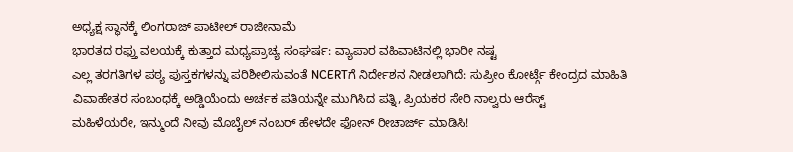ಅಧ್ಯಕ್ಷ ಸ್ಥಾನಕ್ಕೆ ಲಿಂಗರಾಜ್ ಪಾಟೀಲ್ ರಾಜೀನಾಮೆ
ಭಾರತದ ರಫ್ತು ವಲಯಕ್ಕೆ ಕುತ್ತಾದ ಮಧ್ಯಪ್ರಾಚ್ಯ ಸಂಘರ್ಷ: ವ್ಯಾಪಾರ ವಹಿವಾಟಿನಲ್ಲಿ ಭಾರೀ ನಷ್ಟ
ಎಲ್ಲ ತರಗತಿಗಳ ಪಠ್ಯ ಪುಸ್ತಕಗಳನ್ನು ಪರಿಶೀಲಿಸುವಂತೆ NCERTಗೆ ನಿರ್ದೇಶನ ನೀಡಲಾಗಿದೆ: ಸುಪ್ರೀಂ ಕೋರ್ಟ್ಗೆ ಕೇಂದ್ರದ ಮಾಹಿತಿ
ವಿವಾಹೇತರ ಸಂಬಂಧಕ್ಕೆ ಅಡ್ಡಿಯೆಂದು ಅರ್ಚಕ ಪತಿಯನ್ನೇ ಮುಗಿಸಿದ ಪತ್ನಿ, ಪ್ರಿಯಕರ ಸೇರಿ ನಾಲ್ವರು ಆರೆಸ್ಟ್
ಮಹಿಳೆಯರೇ, ಇನ್ಮುಂದೆ ನೀವು ಮೊಬೈಲ್ ನಂಬರ್ ಹೇಳದೇ ಫೋನ್ ರೀಚಾರ್ಜ್ ಮಾಡಿಸಿ!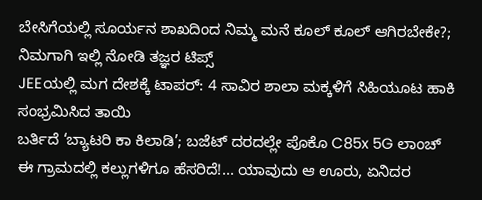ಬೇಸಿಗೆಯಲ್ಲಿ ಸೂರ್ಯನ ಶಾಖದಿಂದ ನಿಮ್ಮ ಮನೆ ಕೂಲ್ ಕೂಲ್ ಆಗಿರಬೇಕೇ?; ನಿಮಗಾಗಿ ಇಲ್ಲಿ ನೋಡಿ ತಜ್ಞರ ಟಿಪ್ಸ್
JEEಯಲ್ಲಿ ಮಗ ದೇಶಕ್ಕೆ ಟಾಪರ್: 4 ಸಾವಿರ ಶಾಲಾ ಮಕ್ಕಳಿಗೆ ಸಿಹಿಯೂಟ ಹಾಕಿ ಸಂಭ್ರಮಿಸಿದ ತಾಯಿ
ಬರ್ತಿದೆ ‘ಬ್ಯಾಟರಿ ಕಾ ಕಿಲಾಡಿ’; ಬಜೆಟ್ ದರದಲ್ಲೇ ಪೊಕೊ C85x 5G ಲಾಂಚ್
ಈ ಗ್ರಾಮದಲ್ಲಿ ಕಲ್ಲುಗಳಿಗೂ ಹೆಸರಿದೆ!... ಯಾವುದು ಆ ಊರು, ಏನಿದರ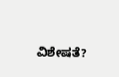ವಿಶೇಷತೆ?